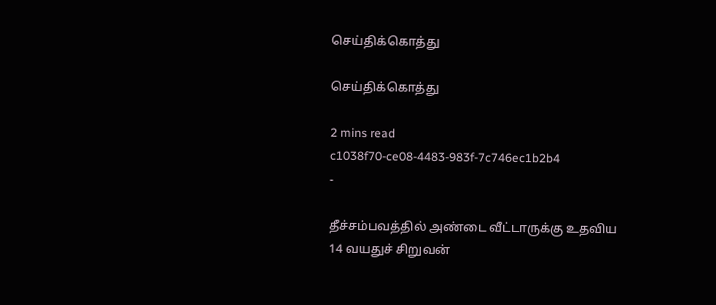செய்திக்கொத்து

செய்திக்கொத்து

2 mins read
c1038f70-ce08-4483-983f-7c746ec1b2b4
-

தீச்சம்பவத்தில் அண்டை வீட்டாருக்கு உதவிய 14 வயதுச் சிறுவன்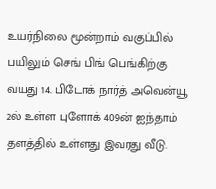உயர்நிலை மூன்றாம் வகுப்பில் பயிலும் செங் பிங் பெங்கிற்கு வயது 14. பிடோக் நார்த் அவென்யூ 2ல் உள்ள புளோக் 409ன் ஐந்தாம் தளத்தில் உள்ளது இவரது வீடு.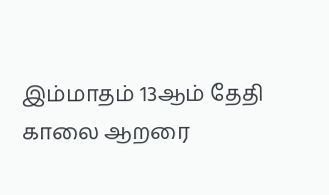இம்மாதம் 13ஆம் தேதி காலை ஆறரை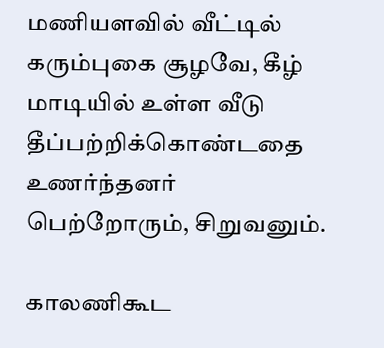மணியளவில் வீட்டில் கரும்புகை சூழவே, கீழ் மாடியில் உள்ள வீடு தீப்பற்றிக்கொண்டதை உணர்ந்தனர் பெற்றோரும், சிறுவனும்.

காலணிகூட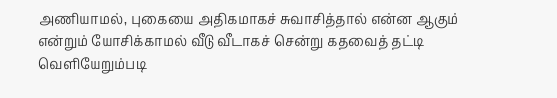அணியாமல், புகையை அதிகமாகச் சுவாசித்தால் என்ன ஆகும் என்றும் யோசிக்காமல் வீடு வீடாகச் சென்று கதவைத் தட்டி வெளியேறும்படி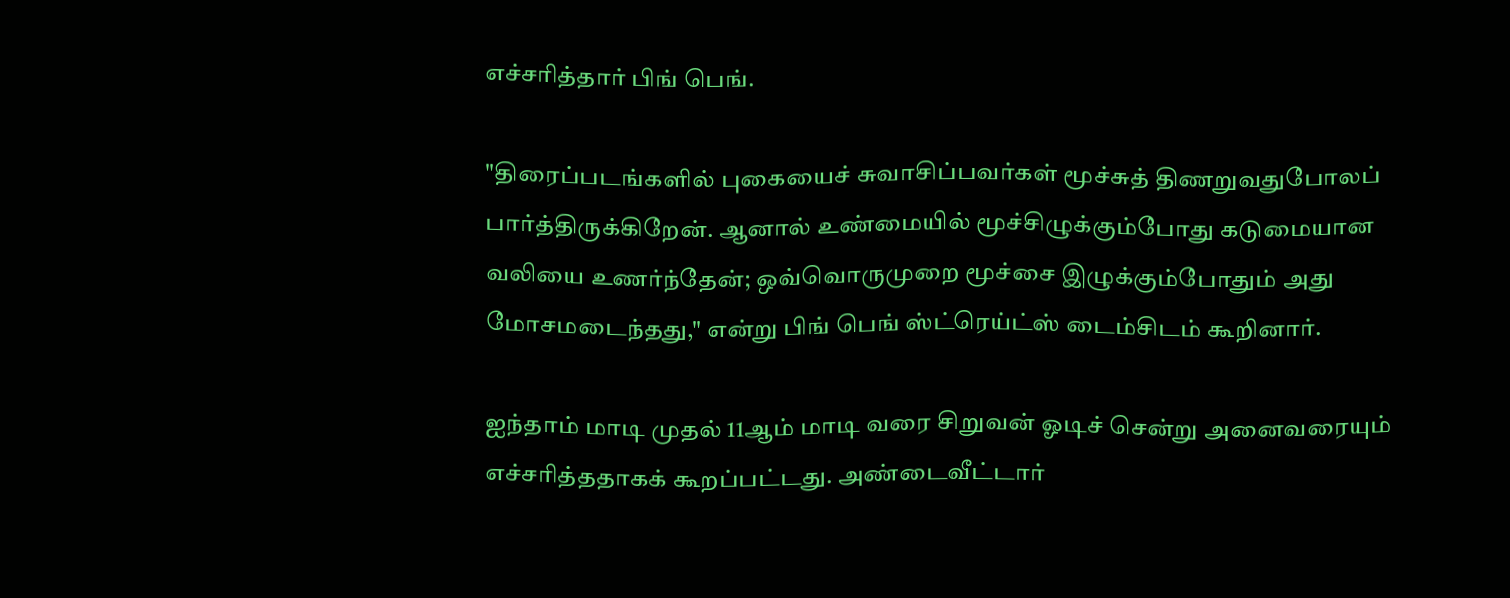எச்சரித்தார் பிங் பெங்.

"திரைப்படங்களில் புகையைச் சுவாசிப்பவர்கள் மூச்சுத் திணறுவதுபோலப் பார்த்திருக்கிறேன். ஆனால் உண்மையில் மூச்சிழுக்கும்போது கடுமையான வலியை உணர்ந்தேன்; ஒவ்வொருமுறை மூச்சை இழுக்கும்போதும் அது மோசமடைந்தது," என்று பிங் பெங் ஸ்ட்ரெய்ட்ஸ் டைம்சிடம் கூறினார்.

ஐந்தாம் மாடி முதல் 11ஆம் மாடி வரை சிறுவன் ஓடிச் சென்று அனைவரையும் எச்சரித்ததாகக் கூறப்பட்டது. அண்டைவீட்டார்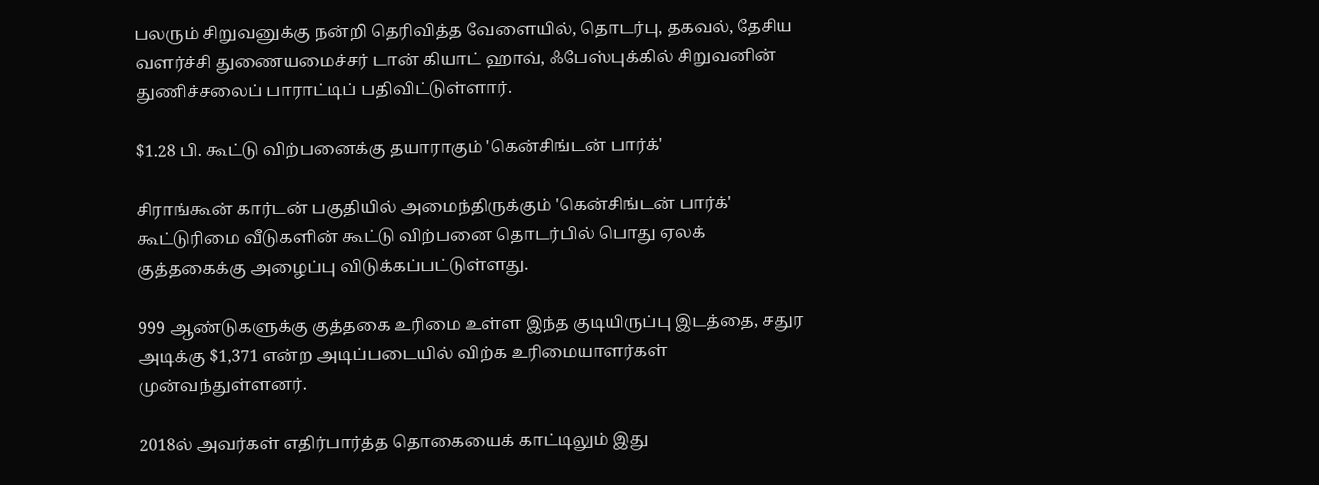பலரும் சிறுவனுக்கு நன்றி தெரிவித்த வேளையில், தொடர்பு, தகவல், தேசிய வளர்ச்சி துணையமைச்சர் டான் கியாட் ஹாவ், ஃபேஸ்புக்கில் சிறுவனின் துணிச்சலைப் பாராட்டிப் பதிவிட்டுள்ளார்.

$1.28 பி. கூட்டு விற்பனைக்கு தயாராகும் 'கென்சிங்டன் பார்க்'

சிராங்கூன் கார்டன் பகுதியில் அமைந்திருக்கும் 'கென்சிங்டன் பார்க்' கூட்டுரிமை வீடுகளின் கூட்டு விற்பனை தொடர்பில் பொது ஏலக் குத்தகைக்கு அழைப்பு விடுக்கப்பட்டுள்ளது.

999 ஆண்டுகளுக்கு குத்தகை உரிமை உள்ள இந்த குடியிருப்பு இடத்தை, சதுர அடிக்கு $1,371 என்ற அடிப்படையில் விற்க உரிமையாளர்கள் முன்வந்துள்ளனர்.

2018ல் அவர்கள் எதிர்பார்த்த தொகையைக் காட்டிலும் இது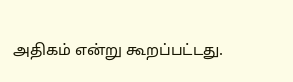அதிகம் என்று கூறப்பட்டது.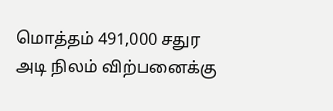மொத்தம் 491,000 சதுர அடி நிலம் விற்பனைக்கு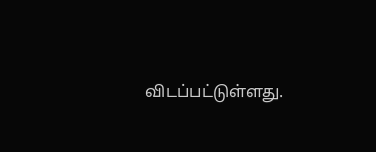விடப்பட்டுள்ளது.